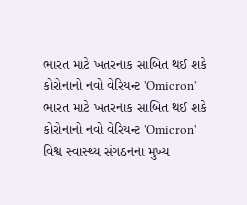ભારત માટે ખતરનાક સાબિત થઈ શકે કોરોનાનો નવો વેરિયન્ટ 'Omicron'
ભારત માટે ખતરનાક સાબિત થઈ શકે કોરોનાનો નવો વેરિયન્ટ 'Omicron'
વિશ્વ સ્વાસ્થ્ય સંગઠનના મુખ્ય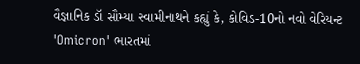વૈજ્ઞાનિક ડૉ સૌમ્યા સ્વામીનાથને કહ્યું કે, કોવિડ-10નો નવો વેરિયન્ટ 'Omicron' ભારતમાં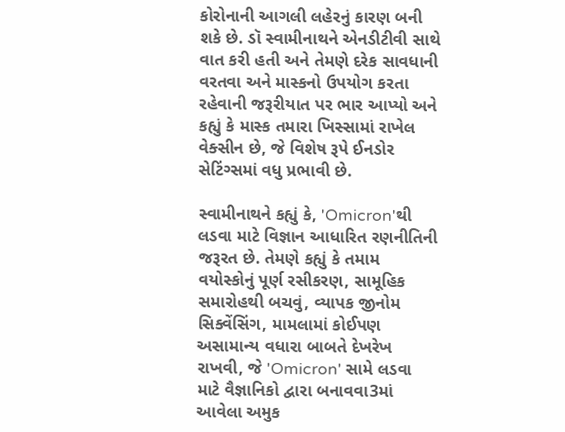કોરોનાની આગલી લહેરનું કારણ બની શકે છે. ડૉ સ્વામીનાથને એનડીટીવી સાથે વાત કરી હતી અને તેમણે દરેક સાવધાની વરતવા અને માસ્કનો ઉપયોગ કરતા રહેવાની જરૂરીયાત પર ભાર આપ્યો અને કહ્યું કે માસ્ક તમારા ખિસ્સામાં રાખેલ વેક્સીન છે, જે વિશેષ રૂપે ઈનડોર સેટિંગ્સમાં વધુ પ્રભાવી છે.

સ્વામીનાથને કહ્યું કે, 'Omicron'થી લડવા માટે વિજ્ઞાન આધારિત રણનીતિની જરૂરત છે. તેમણે કહ્યું કે તમામ વયોસ્કોનું પૂર્ણ રસીકરણ, સામૂહિક સમારોહથી બચવું, વ્યાપક જીનોમ સિક્વેંસિંગ, મામલામાં કોઈપણ અસામાન્ય વધારા બાબતે દેખરેખ રાખવી, જે 'Omicron' સામે લડવા માટે વૈજ્ઞાનિકો દ્વારા બનાવવા3માં આવેલા અમુક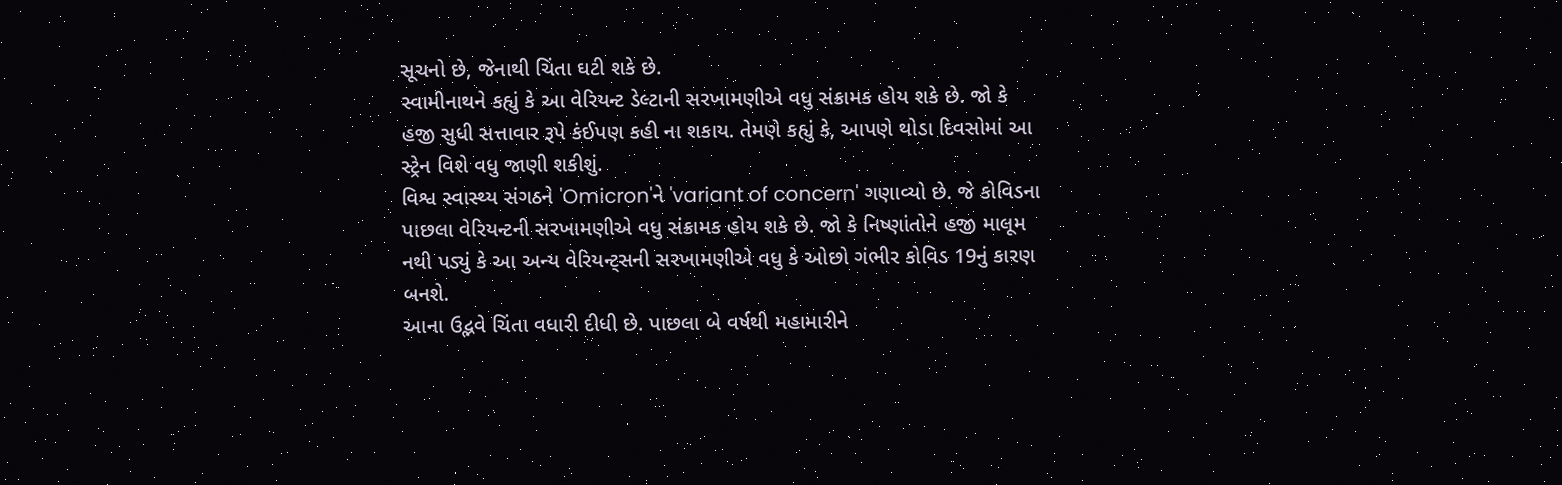સૂચનો છે, જેનાથી ચિંતા ઘટી શકે છે.
સ્વામીનાથને કહ્યું કે આ વેરિયન્ટ ડેલ્ટાની સરખામણીએ વધુ સંક્રામક હોય શકે છે. જો કે હજી સુધી સત્તાવાર રૂપે કંઈપણ કહી ના શકાય. તેમણે કહ્યું કે, આપણે થોડા દિવસોમાં આ સ્ટ્રેન વિશે વધુ જાણી શકીશું.
વિશ્વ સ્વાસ્થ્ય સંગઠને 'Omicron'ને 'variant of concern' ગણાવ્યો છે. જે કોવિડના પાછલા વેરિયન્ટની સરખામણીએ વધુ સંક્રામક હોય શકે છે. જો કે નિષ્ણાંતોને હજી માલૂમ નથી પડ્યું કે આ અન્ય વેરિયન્ટ્સની સરખામણીએ વધુ કે ઓછો ગંભીર કોવિડ 19નું કારણ બનશે.
આના ઉદ્ભવે ચિંતા વધારી દીધી છે. પાછલા બે વર્ષથી મહામારીને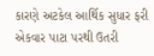કારણે અટકેલ આર્થિક સુધાર ફરી એકવાર પાટા પરથી ઉતરી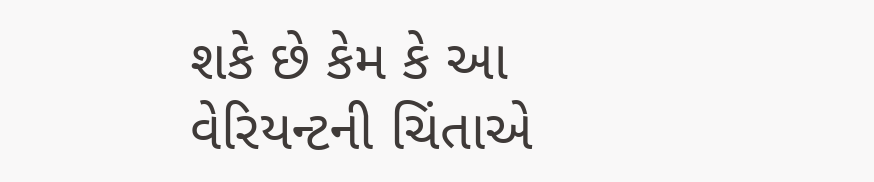શકે છે કેમ કે આ વેરિયન્ટની ચિંતાએ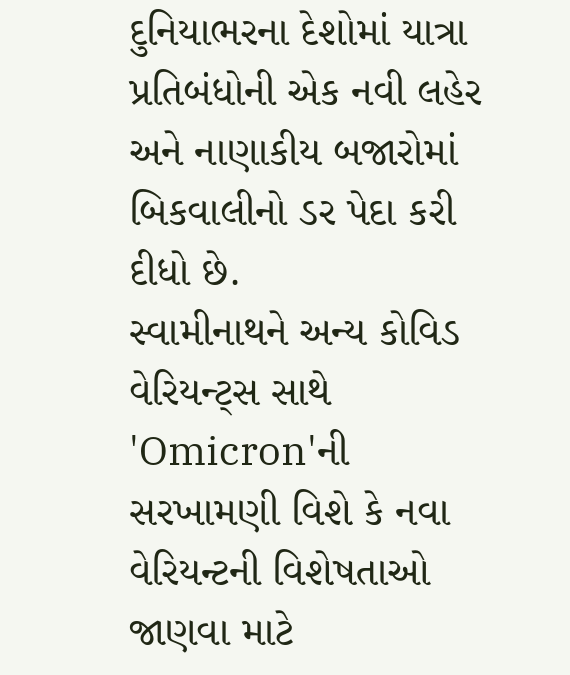દુનિયાભરના દેશોમાં યાત્રા પ્રતિબંધોની એક નવી લહેર અને નાણાકીય બજારોમાં બિકવાલીનો ડર પેદા કરી દીધો છે.
સ્વામીનાથને અન્ય કોવિડ વેરિયન્ટ્સ સાથે 'Omicron'ની સરખામણી વિશે કે નવા વેરિયન્ટની વિશેષતાઓ જાણવા માટે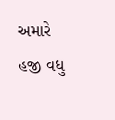અમારે હજી વધુ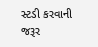સ્ટડી કરવાની જરૂર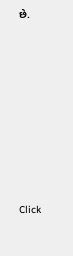છે.












Click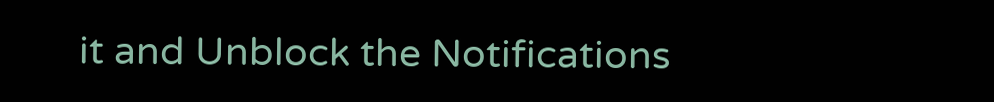it and Unblock the Notifications